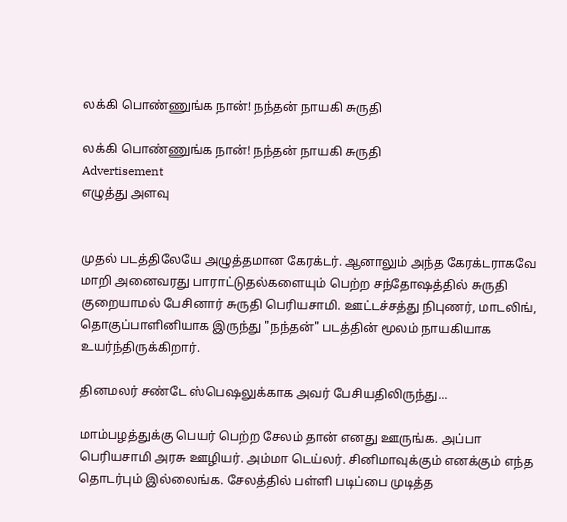லக்கி பொண்ணுங்க நான்! நந்தன் நாயகி சுருதி

லக்கி பொண்ணுங்க நான்! நந்தன் நாயகி சுருதி
Advertisement
எழுத்து அளவு


முதல் படத்திலேயே அழுத்தமான கேரக்டர். ஆனாலும் அந்த கேரக்டராகவே மாறி அனைவரது பாராட்டுதல்களையும் பெற்ற சந்தோஷத்தில் சுருதி குறையாமல் பேசினார் சுருதி பெரியசாமி. ஊட்டச்சத்து நிபுணர், மாடலிங், தொகுப்பாளினியாக இருந்து "நந்தன்" படத்தின் மூலம் நாயகியாக உயர்ந்திருக்கிறார்.

தினமலர் சண்டே ஸ்பெஷலுக்காக அவர் பேசியதிலிருந்து...

மாம்பழத்துக்கு பெயர் பெற்ற சேலம் தான் எனது ஊருங்க. அப்பா பெரியசாமி அரசு ஊழியர். அம்மா டெய்லர். சினிமாவுக்கும் எனக்கும் எந்த தொடர்பும் இல்லைங்க. சேலத்தில் பள்ளி படிப்பை முடித்த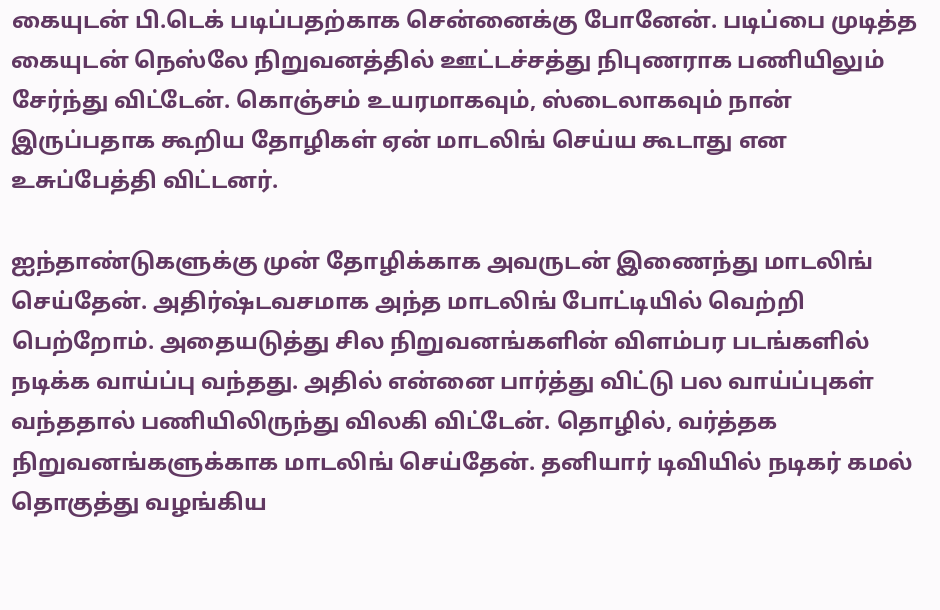கையுடன் பி.டெக் படிப்பதற்காக சென்னைக்கு போனேன். படிப்பை முடித்த கையுடன் நெஸ்லே நிறுவனத்தில் ஊட்டச்சத்து நிபுணராக பணியிலும் சேர்ந்து விட்டேன். கொஞ்சம் உயரமாகவும், ஸ்டைலாகவும் நான் இருப்பதாக கூறிய தோழிகள் ஏன் மாடலிங் செய்ய கூடாது என உசுப்பேத்தி விட்டனர்.

ஐந்தாண்டுகளுக்கு முன் தோழிக்காக அவருடன் இணைந்து மாடலிங் செய்தேன். அதிர்ஷ்டவசமாக அந்த மாடலிங் போட்டியில் வெற்றி பெற்றோம். அதையடுத்து சில நிறுவனங்களின் விளம்பர படங்களில் நடிக்க வாய்ப்பு வந்தது. அதில் என்னை பார்த்து விட்டு பல வாய்ப்புகள் வந்ததால் பணியிலிருந்து விலகி விட்டேன். தொழில், வர்த்தக நிறுவனங்களுக்காக மாடலிங் செய்தேன். தனியார் டிவியில் நடிகர் கமல் தொகுத்து வழங்கிய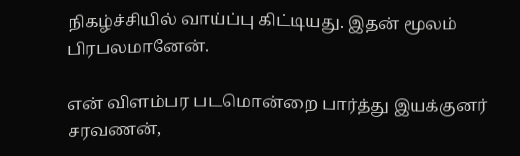நிகழ்ச்சியில் வாய்ப்பு கிட்டியது. இதன் மூலம் பிரபலமானேன்.

என் விளம்பர படமொன்றை பார்த்து இயக்குனர் சரவணன்,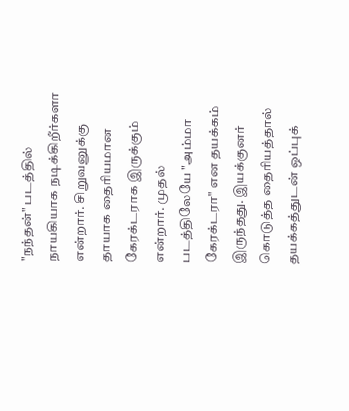"நந்தன்" படத்தில் நாயகியாக நடிக்கிறீர்களா என்றார். சிறுவனுக்கு தாயாக தைரியமான கேரக்டராக இருக்கும் என்றார். முதல் படத்திலேயே "அம்மா கேரக்டரா" என தயக்கம் இருந்தது. இயக்குனர் கொடுத்த தைரியத்தால் தயக்கத்துடன் ஒப்புக்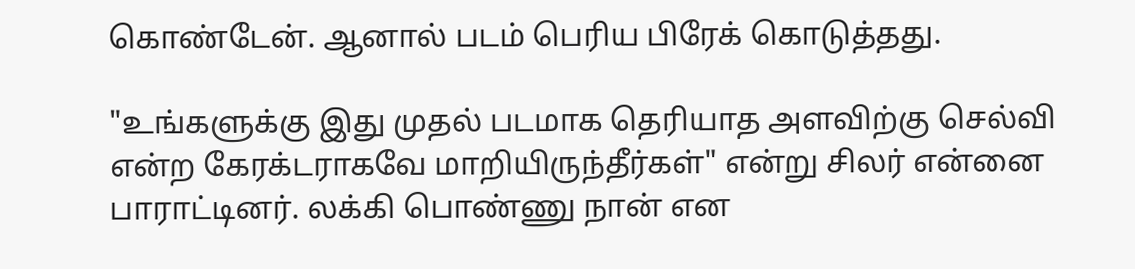கொண்டேன். ஆனால் படம் பெரிய பிரேக் கொடுத்தது.

"உங்களுக்கு இது முதல் படமாக தெரியாத அளவிற்கு செல்வி என்ற கேரக்டராகவே மாறியிருந்தீர்கள்" என்று சிலர் என்னை பாராட்டினர். லக்கி பொண்ணு நான் என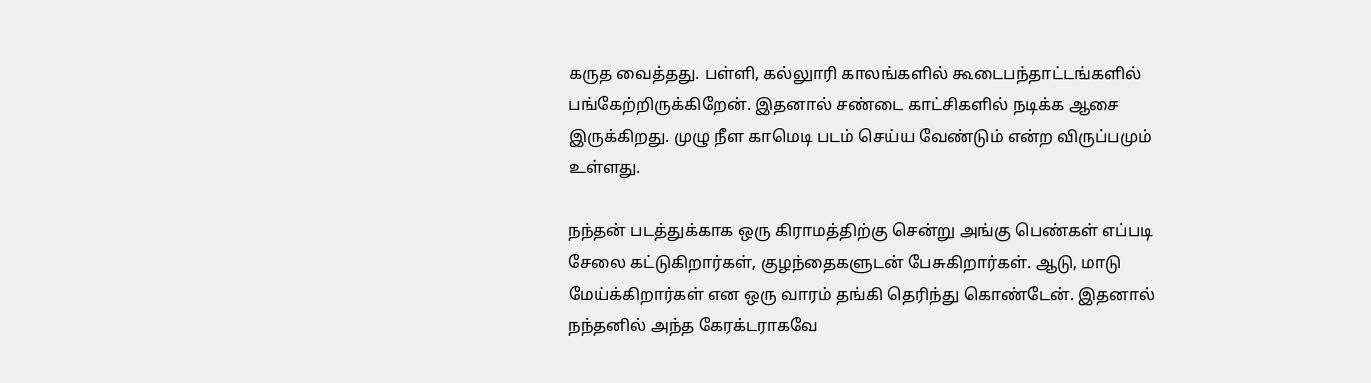கருத வைத்தது. பள்ளி, கல்லுாரி காலங்களில் கூடைபந்தாட்டங்களில் பங்கேற்றிருக்கிறேன். இதனால் சண்டை காட்சிகளில் நடிக்க ஆசை இருக்கிறது. முழு நீள காமெடி படம் செய்ய வேண்டும் என்ற விருப்பமும் உள்ளது.

நந்தன் படத்துக்காக ஒரு கிராமத்திற்கு சென்று அங்கு பெண்கள் எப்படி சேலை கட்டுகிறார்கள், குழந்தைகளுடன் பேசுகிறார்கள். ஆடு, மாடு மேய்க்கிறார்கள் என ஒரு வாரம் தங்கி தெரிந்து கொண்டேன். இதனால் நந்தனில் அந்த கேரக்டராகவே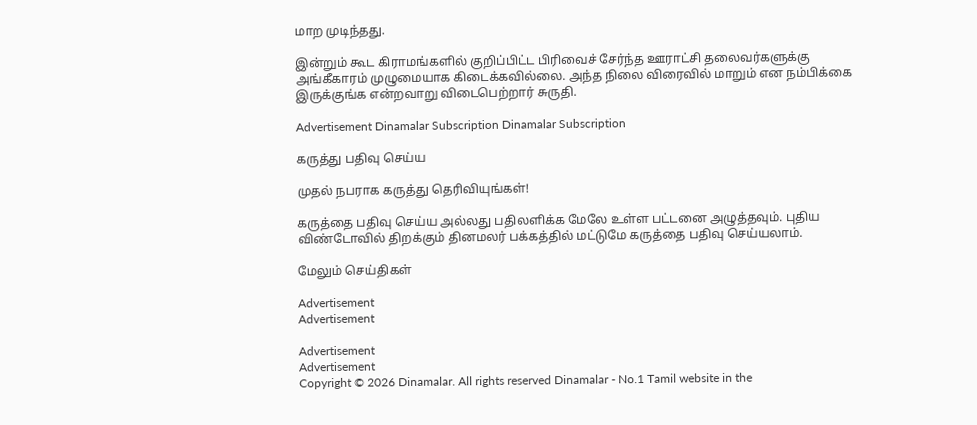மாற முடிந்தது.

இன்றும் கூட கிராமங்களில் குறிப்பிட்ட பிரிவைச் சேர்ந்த ஊராட்சி தலைவர்களுக்கு அங்கீகாரம் முழுமையாக கிடைக்கவில்லை. அந்த நிலை விரைவில் மாறும் என நம்பிக்கை இருக்குங்க என்றவாறு விடைபெற்றார் சுருதி.

Advertisement Dinamalar Subscription Dinamalar Subscription

கருத்து பதிவு செய்ய

முதல் நபராக கருத்து தெரிவியுங்கள்!

கருத்தை பதிவு செய்ய அல்லது பதிலளிக்க மேலே உள்ள பட்டனை அழுத்தவும். புதிய விண்டோவில் திறக்கும் தினமலர் பக்கத்தில் மட்டுமே கருத்தை பதிவு செய்யலாம்.

மேலும் செய்திகள்

Advertisement
Advertisement

Advertisement
Advertisement
Copyright © 2026 Dinamalar. All rights reserved Dinamalar - No.1 Tamil website in the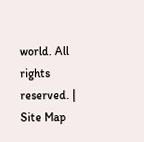world. All rights reserved. | Site Map